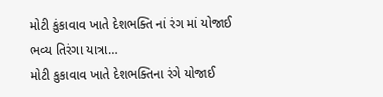મોટી કુંકાવાવ ખાતે દેશભક્તિ નાં રંગ માં યોજાઈ ભવ્ય તિરંગા યાત્રા…
મોટી કુકાવાવ ખાતે દેશભક્તિના રંગે યોજાઈ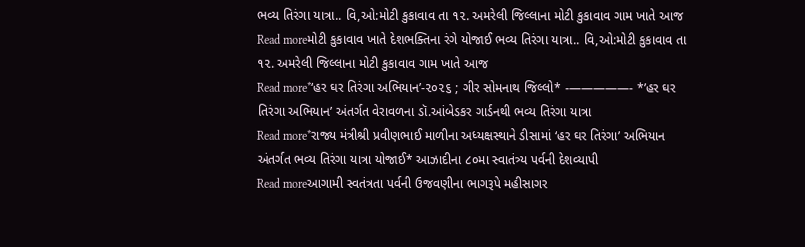ભવ્ય તિરંગા યાત્રા.. વિ,ઓ:મોટી કુકાવાવ તા ૧૨. અમરેલી જિલ્લાના મોટી કુકાવાવ ગામ ખાતે આજ
Read moreમોટી કુકાવાવ ખાતે દેશભક્તિના રંગે યોજાઈ ભવ્ય તિરંગા યાત્રા.. વિ,ઓ:મોટી કુકાવાવ તા ૧૨. અમરેલી જિલ્લાના મોટી કુકાવાવ ગામ ખાતે આજ
Read more*‘હર ઘર તિરંગા અભિયાન’-૨૦૨૬ ; ગીર સોમનાથ જિલ્લો* ‐—————- *’હર ઘર તિરંગા અભિયાન’ અંતર્ગત વેરાવળના ડૉ.આંબેડકર ગાર્ડનથી ભવ્ય તિરંગા યાત્રા
Read more*રાજ્ય મંત્રીશ્રી પ્રવીણભાઈ માળીના અધ્યક્ષસ્થાને ડીસામાં ‘હર ઘર તિરંગા’ અભિયાન અંતર્ગત ભવ્ય તિરંગા યાત્રા યોજાઈ* આઝાદીના ૮૦મા સ્વાતંત્ર્ય પર્વની દેશવ્યાપી
Read moreઆગામી સ્વતંત્રતા પર્વની ઉજવણીના ભાગરૂપે મહીસાગર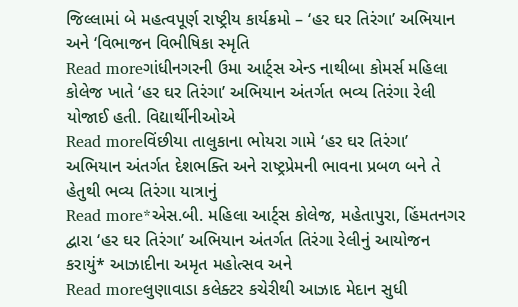જિલ્લામાં બે મહત્વપૂર્ણ રાષ્ટ્રીય કાર્યક્રમો – ‘હર ઘર તિરંગા’ અભિયાન અને ‘વિભાજન વિભીષિકા સ્મૃતિ
Read moreગાંધીનગરની ઉમા આર્ટ્સ એન્ડ નાથીબા કોમર્સ મહિલા કોલેજ ખાતે ‘હર ઘર તિરંગા’ અભિયાન અંતર્ગત ભવ્ય તિરંગા રેલી યોજાઈ હતી. વિદ્યાર્થીનીઓએ
Read moreવિંછીયા તાલુકાના ભોયરા ગામે ‘હર ઘર તિરંગા’ અભિયાન અંતર્ગત દેશભક્તિ અને રાષ્ટ્રપ્રેમની ભાવના પ્રબળ બને તે હેતુથી ભવ્ય તિરંગા યાત્રાનું
Read more*એસ.બી. મહિલા આર્ટ્સ કોલેજ, મહેતાપુરા, હિંમતનગર દ્વારા ‘હર ઘર તિરંગા’ અભિયાન અંતર્ગત તિરંગા રેલીનું આયોજન કરાયું* આઝાદીના અમૃત મહોત્સવ અને
Read moreલુણાવાડા કલેક્ટર કચેરીથી આઝાદ મેદાન સુધી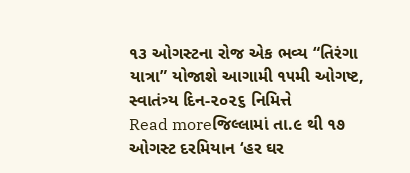૧૩ ઓગસ્ટના રોજ એક ભવ્ય “તિરંગા યાત્રા” યોજાશે આગામી ૧૫મી ઓગષ્ટ, સ્વાતંત્ર્ય દિન-૨૦૨૬ નિમિત્તે
Read moreજિલ્લામાં તા.૯ થી ૧૭ ઓગસ્ટ દરમિયાન ‘હર ઘર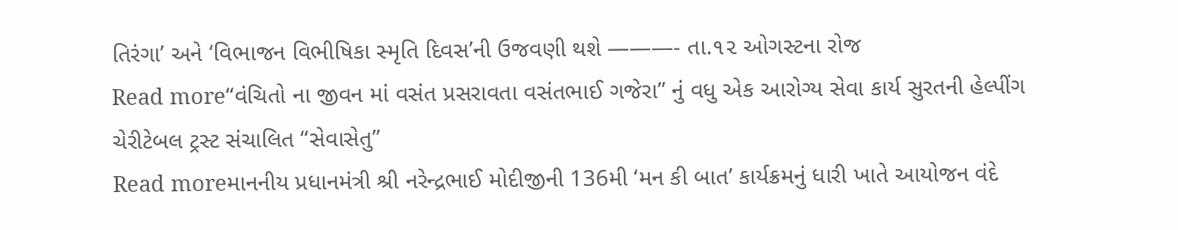તિરંગા’ અને ‘વિભાજન વિભીષિકા સ્મૃતિ દિવસ’ની ઉજવણી થશે ———- તા.૧૨ ઓગસ્ટના રોજ
Read more“વંચિતો ના જીવન માં વસંત પ્રસરાવતા વસંતભાઈ ગજેરા” નું વધુ એક આરોગ્ય સેવા કાર્ય સુરતની હેલ્પીંગ ચેરીટેબલ ટ્રસ્ટ સંચાલિત “સેવાસેતુ”
Read moreમાનનીય પ્રધાનમંત્રી શ્રી નરેન્દ્રભાઈ મોદીજીની 136મી ‘મન કી બાત’ કાર્યક્રમનું ધારી ખાતે આયોજન વંદે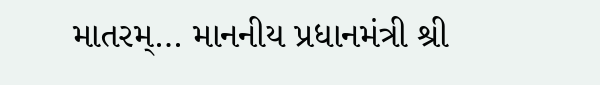માતરમ્… માનનીય પ્રધાનમંત્રી શ્રી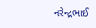નરેન્દ્રભાઈ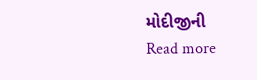મોદીજીની
Read more